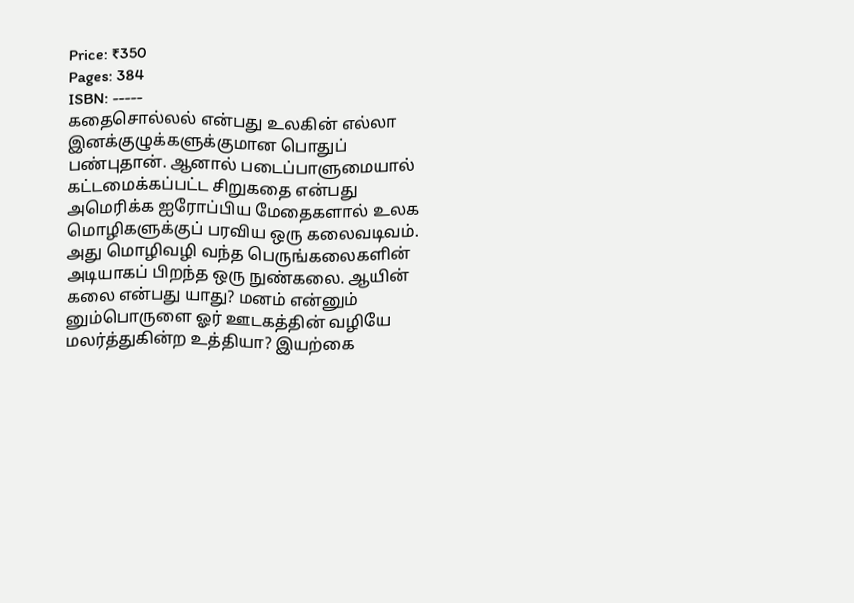Price: ₹350
Pages: 384
ISBN: -----
கதைசொல்லல் என்பது உலகின் எல்லா இனக்குழுக்களுக்குமான பொதுப் பண்புதான். ஆனால் படைப்பாளுமையால் கட்டமைக்கப்பட்ட சிறுகதை என்பது அமெரிக்க ஐரோப்பிய மேதைகளால் உலக மொழிகளுக்குப் பரவிய ஒரு கலைவடிவம். அது மொழிவழி வந்த பெருங்கலைகளின் அடியாகப் பிறந்த ஒரு நுண்கலை. ஆயின் கலை என்பது யாது? மனம் என்னும் னும்பொருளை ஓர் ஊடகத்தின் வழியே மலர்த்துகின்ற உத்தியா? இயற்கை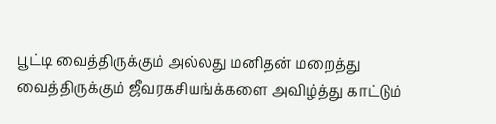பூட்டி வைத்திருக்கும் அல்லது மனிதன் மறைத்து வைத்திருக்கும் ஜீவரகசியங்க்களை அவிழ்த்து காட்டும்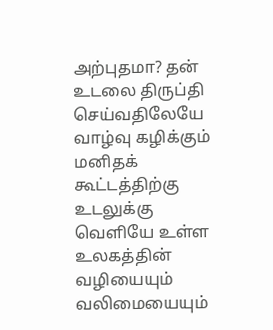அற்புதமா? தன் உடலை திருப்தி செய்வதிலேயே வாழ்வு கழிக்கும் மனிதக் கூட்டத்திற்கு உடலுக்கு வெளியே உள்ள உலகத்தின் வழியையும் வலிமையையும்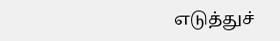எடுத்துச்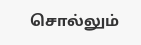சொல்லும்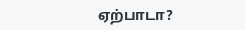ஏற்பாடா?